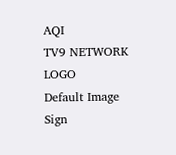AQI
TV9 NETWORK LOGO
Default Image
Sign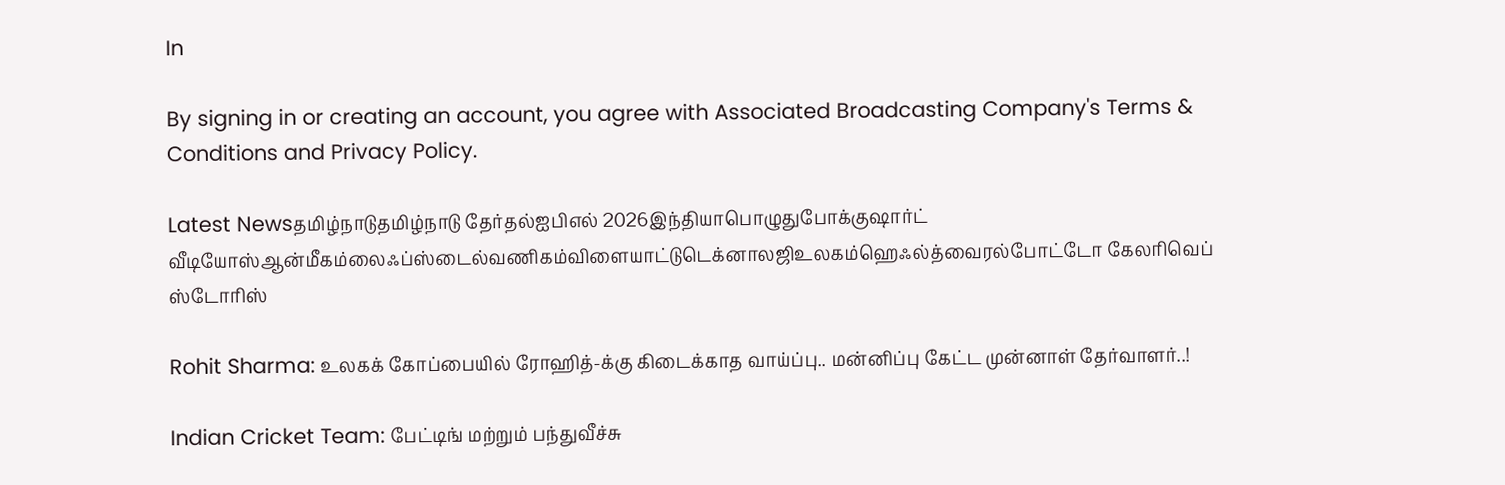In

By signing in or creating an account, you agree with Associated Broadcasting Company's Terms & Conditions and Privacy Policy.

Latest Newsதமிழ்நாடுதமிழ்நாடு தேர்தல்ஐபிஎல் 2026இந்தியாபொழுதுபோக்குஷார்ட் வீடியோஸ்ஆன்மீகம்லைஃப்ஸ்டைல்வணிகம்விளையாட்டுடெக்னாலஜிஉலகம்ஹெஃல்த்வைரல்போட்டோ கேலரிவெப் ஸ்டோரிஸ்

Rohit Sharma: உலகக் கோப்பையில் ரோஹித்-க்கு கிடைக்காத வாய்ப்பு.. மன்னிப்பு கேட்ட முன்னாள் தேர்வாளர்..!

Indian Cricket Team: பேட்டிங் மற்றும் பந்துவீச்சு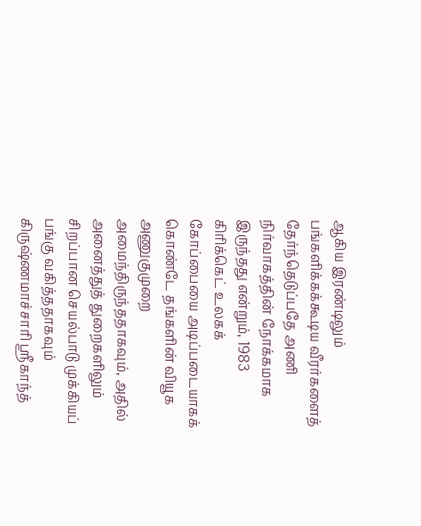ஆகிய இரண்டிலும் பங்களிக்கக்கூடிய வீரர்களைத் தேர்ந்தெடுப்பதே அணி நிர்வாகத்தின் நோக்கமாக இருந்தது என்றும், 1983 கிரிக்கெட் உலகக் கோப்பையை அடிப்படையாகக் கொண்டே தங்களின் வியூக அணுகுமுறை அமைந்திருந்ததாகவும், அதில் அனைத்துத் துறைகளிலும் சிறப்பான செயல்பாடு முக்கியப் பங்கு வகித்ததாகவும் கிருஷ்ணமாச்சாரி ஸ்ரீகாந்த்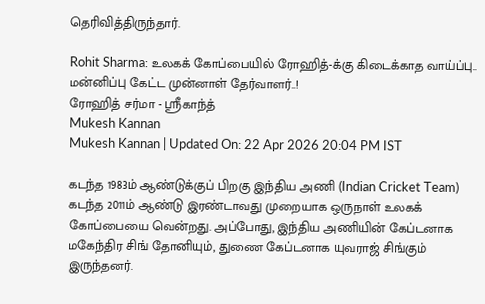தெரிவித்திருந்தார்.

Rohit Sharma: உலகக் கோப்பையில் ரோஹித்-க்கு கிடைக்காத வாய்ப்பு.. மன்னிப்பு கேட்ட முன்னாள் தேர்வாளர்..!
ரோஹித் சர்மா - ஸ்ரீகாந்த்
Mukesh Kannan
Mukesh Kannan | Updated On: 22 Apr 2026 20:04 PM IST

கடந்த 1983ம் ஆண்டுக்குப் பிறகு இந்திய அணி (Indian Cricket Team) கடந்த 2011ம் ஆண்டு இரண்டாவது முறையாக ஒருநாள் உலகக் கோப்பையை வென்றது. அப்போது, இந்திய அணியின் கேப்டனாக மகேந்திர சிங் தோனியும், துணை கேப்டனாக யுவராஜ் சிங்கும் இருந்தனர்.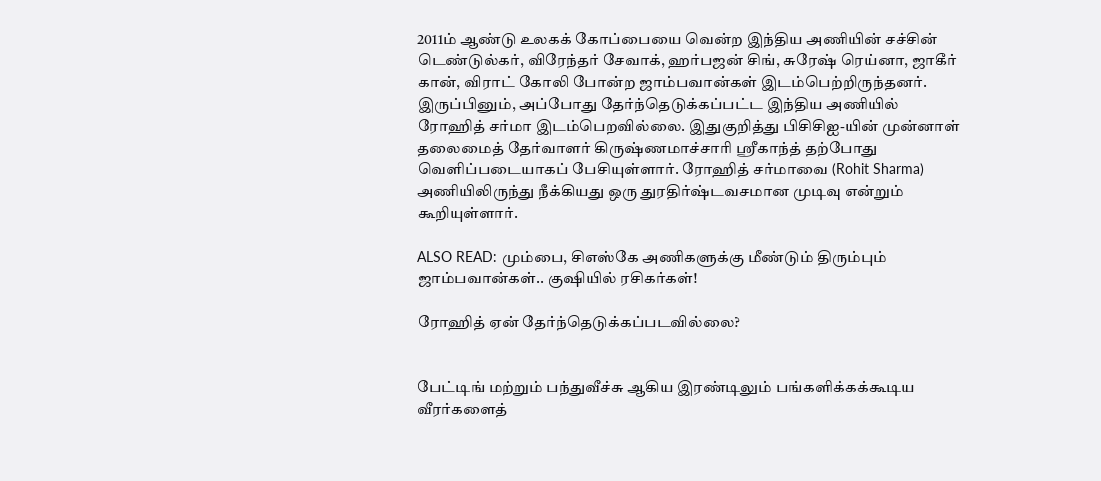2011ம் ஆண்டு உலகக் கோப்பையை வென்ற இந்திய அணியின் சச்சின் டெண்டுல்கர், விரேந்தர் சேவாக், ஹர்பஜன் சிங், சுரேஷ் ரெய்னா, ஜாகீர் கான், விராட் கோலி போன்ற ஜாம்பவான்கள் இடம்பெற்றிருந்தனர். இருப்பினும், அப்போது தேர்ந்தெடுக்கப்பட்ட இந்திய அணியில் ரோஹித் சர்மா இடம்பெறவில்லை. இதுகுறித்து பிசிசிஐ-யின் முன்னாள் தலைமைத் தேர்வாளர் கிருஷ்ணமாச்சாரி ஸ்ரீகாந்த் தற்போது வெளிப்படையாகப் பேசியுள்ளார். ரோஹித் சர்மாவை (Rohit Sharma) அணியிலிருந்து நீக்கியது ஒரு துரதிர்ஷ்டவசமான முடிவு என்றும் கூறியுள்ளார்.

ALSO READ: மும்பை, சிஎஸ்கே அணிகளுக்கு மீண்டும் திரும்பும் ஜாம்பவான்கள்.. குஷியில் ரசிகர்கள்!

ரோஹித் ஏன் தேர்ந்தெடுக்கப்படவில்லை?


பேட்டிங் மற்றும் பந்துவீச்சு ஆகிய இரண்டிலும் பங்களிக்கக்கூடிய வீரர்களைத்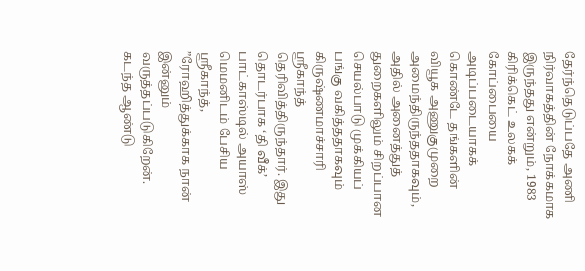தேர்ந்தெடுப்பதே அணி நிர்வாகத்தின் நோக்கமாக இருந்தது என்றும், 1983 கிரிக்கெட் உலகக் கோப்பையை அடிப்படையாகக் கொண்டே தங்களின் வியூக அணுகுமுறை அமைந்திருந்ததாகவும், அதில் அனைத்துத் துறைகளிலும் சிறப்பான செயல்பாடு முக்கியப் பங்கு வகித்ததாகவும் கிருஷ்ணமாச்சாரி ஸ்ரீகாந்த் தெரிவித்திருந்தார். இது தொடர்பாக ‘தி வீக்’ பாட்காஸ்டில் அயாஸ் மெமனிடம் பேசிய ஸ்ரீகாந்த், ”ரோஹித்துக்காக நான் இன்னும் வருத்தப்படுகிறேன். கடந்த ஆண்டு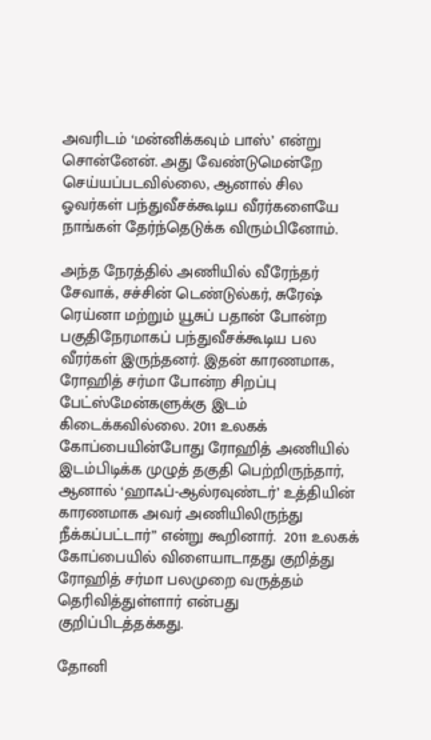அவரிடம் ‘மன்னிக்கவும் பாஸ்’ என்று சொன்னேன். அது வேண்டுமென்றே செய்யப்படவில்லை, ஆனால் சில ஓவர்கள் பந்துவீசக்கூடிய வீரர்களையே நாங்கள் தேர்ந்தெடுக்க விரும்பினோம்.

அந்த நேரத்தில் அணியில் வீரேந்தர் சேவாக், சச்சின் டெண்டுல்கர், சுரேஷ் ரெய்னா மற்றும் யூசுப் பதான் போன்ற பகுதிநேரமாகப் பந்துவீசக்கூடிய பல வீரர்கள் இருந்தனர். இதன் காரணமாக, ரோஹித் சர்மா போன்ற சிறப்பு பேட்ஸ்மேன்களுக்கு இடம் கிடைக்கவில்லை. 2011 உலகக் கோப்பையின்போது ரோஹித் அணியில் இடம்பிடிக்க முழுத் தகுதி பெற்றிருந்தார், ஆனால் ‘ஹாஃப்-ஆல்ரவுண்டர்’ உத்தியின் காரணமாக அவர் அணியிலிருந்து நீக்கப்பட்டார்” என்று கூறினார்.  2011 உலகக் கோப்பையில் விளையாடாதது குறித்து ரோஹித் சர்மா பலமுறை வருத்தம் தெரிவித்துள்ளார் என்பது குறிப்பிடத்தக்கது.

தோனி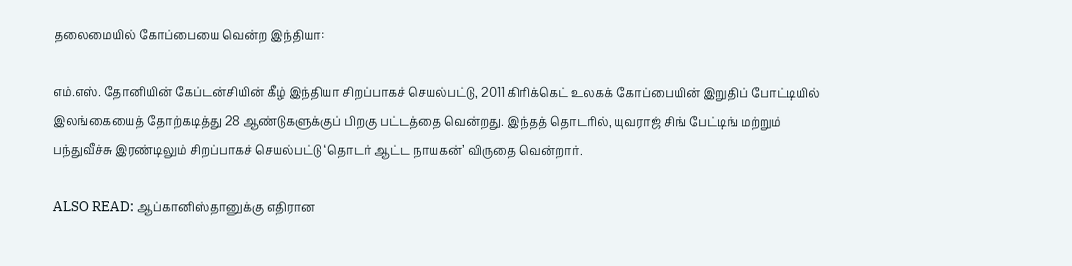தலைமையில் கோப்பையை வென்ற இந்தியா:

எம்.எஸ். தோனியின் கேப்டன்சியின் கீழ் இந்தியா சிறப்பாகச் செயல்பட்டு, 2011 கிரிக்கெட் உலகக் கோப்பையின் இறுதிப் போட்டியில் இலங்கையைத் தோற்கடித்து 28 ஆண்டுகளுக்குப் பிறகு பட்டத்தை வென்றது. இந்தத் தொடரில், யுவராஜ் சிங் பேட்டிங் மற்றும் பந்துவீச்சு இரண்டிலும் சிறப்பாகச் செயல்பட்டு ‘தொடர் ஆட்ட நாயகன்’ விருதை வென்றார்.

ALSO READ: ஆப்கானிஸ்தானுக்கு எதிரான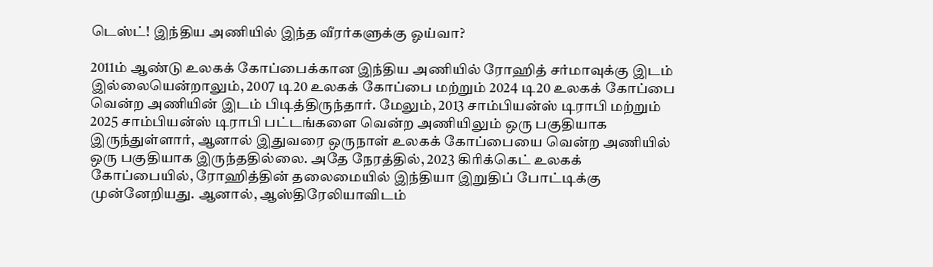டெஸ்ட்! இந்திய அணியில் இந்த வீரர்களுக்கு ஓய்வா?

2011ம் ஆண்டு உலகக் கோப்பைக்கான இந்திய அணியில் ரோஹித் சர்மாவுக்கு இடம் இல்லையென்றாலும், 2007 டி20 உலகக் கோப்பை மற்றும் 2024 டி20 உலகக் கோப்பை வென்ற அணியின் இடம் பிடித்திருந்தார். மேலும், 2013 சாம்பியன்ஸ் டிராபி மற்றும் 2025 சாம்பியன்ஸ் டிராபி பட்டங்களை வென்ற அணியிலும் ஒரு பகுதியாக இருந்துள்ளார், ஆனால் இதுவரை ஒருநாள் உலகக் கோப்பையை வென்ற அணியில் ஒரு பகுதியாக இருந்ததில்லை. அதே நேரத்தில், 2023 கிரிக்கெட் உலகக் கோப்பையில், ரோஹித்தின் தலைமையில் இந்தியா இறுதிப் போட்டிக்கு முன்னேறியது. ஆனால், ஆஸ்திரேலியாவிடம்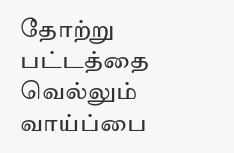தோற்று பட்டத்தை வெல்லும் வாய்ப்பை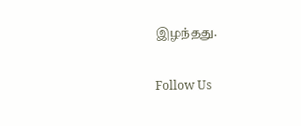இழந்தது.

Follow Us